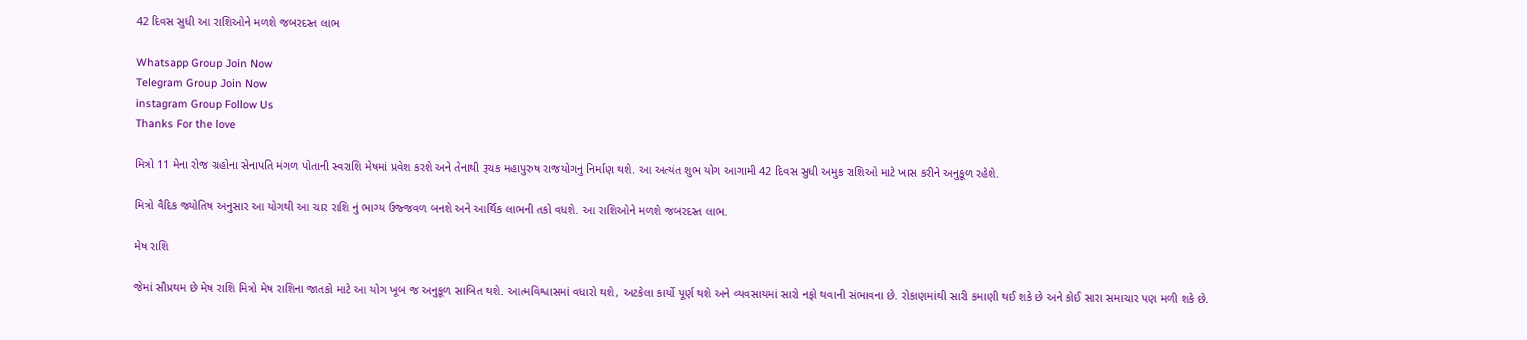42 દિવસ સુધી આ રાશિઓને મળશે જબરદસ્ત લાભ

Whatsapp Group Join Now
Telegram Group Join Now
instagram Group Follow Us
Thanks For the love

મિત્રો 11 મેના રોજ ગ્રહોના સેનાપતિ મંગળ પોતાની સ્વરાશિ મેષમાં પ્રવેશ કરશે અને તેનાથી રૂચક મહાપુરુષ રાજયોગનું નિર્માણ થશે. આ અત્યંત શુભ યોગ આગામી 42 દિવસ સુધી અમુક રાશિઓ માટે ખાસ કરીને અનુકૂળ રહેશે.

મિત્રો વૈદિક જ્યોતિષ અનુસાર આ યોગથી આ ચાર રાશિ નું ભાગ્ય ઉજ્જવળ બનશે અને આર્થિક લાભની તકો વધશે. આ રાશિઓને મળશે જબરદસ્ત લાભ.

મેષ રાશિ

જેમાં સૌપ્રથમ છે મેષ રાશિ મિત્રો મેષ રાશિના જાતકો માટે આ યોગ ખૂબ જ અનુકૂળ સાબિત થશે. આત્મવિશ્વાસમાં વધારો થશે, અટકેલા કાર્યો પૂર્ણ થશે અને વ્યવસાયમાં સારો નફો થવાની સંભાવના છે. રોકાણમાંથી સારી કમાણી થઈ શકે છે અને કોઈ સારા સમાચાર પણ મળી શકે છે.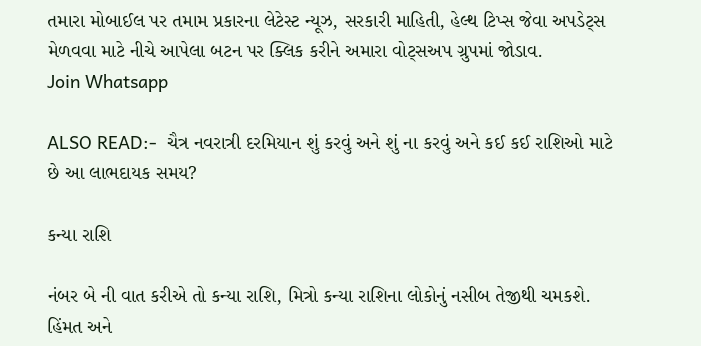તમારા મોબાઈલ પર તમામ પ્રકારના લેટેસ્ટ ન્યૂઝ, સરકારી માહિતી, હેલ્થ ટિપ્સ જેવા અપડેટ્સ મેળવવા માટે નીચે આપેલા બટન પર ક્લિક કરીને અમારા વોટ્સઅપ ગ્રુપમાં જોડાવ.                                       Join Whatsapp

ALSO READ:-  ચૈત્ર નવરાત્રી દરમિયાન શું કરવું અને શું ના કરવું અને કઈ કઈ રાશિઓ માટે છે આ લાભદાયક સમય?

કન્યા રાશિ

નંબર બે ની વાત કરીએ તો કન્યા રાશિ, મિત્રો કન્યા રાશિના લોકોનું નસીબ તેજીથી ચમકશે. હિંમત અને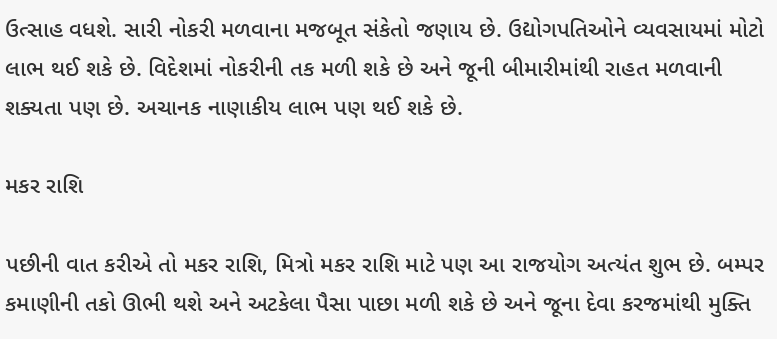ઉત્સાહ વધશે. સારી નોકરી મળવાના મજબૂત સંકેતો જણાય છે. ઉદ્યોગપતિઓને વ્યવસાયમાં મોટો લાભ થઈ શકે છે. વિદેશમાં નોકરીની તક મળી શકે છે અને જૂની બીમારીમાંથી રાહત મળવાની શક્યતા પણ છે. અચાનક નાણાકીય લાભ પણ થઈ શકે છે.

મકર રાશિ

પછીની વાત કરીએ તો મકર રાશિ, મિત્રો મકર રાશિ માટે પણ આ રાજયોગ અત્યંત શુભ છે. બમ્પર કમાણીની તકો ઊભી થશે અને અટકેલા પૈસા પાછા મળી શકે છે અને જૂના દેવા કરજમાંથી મુક્તિ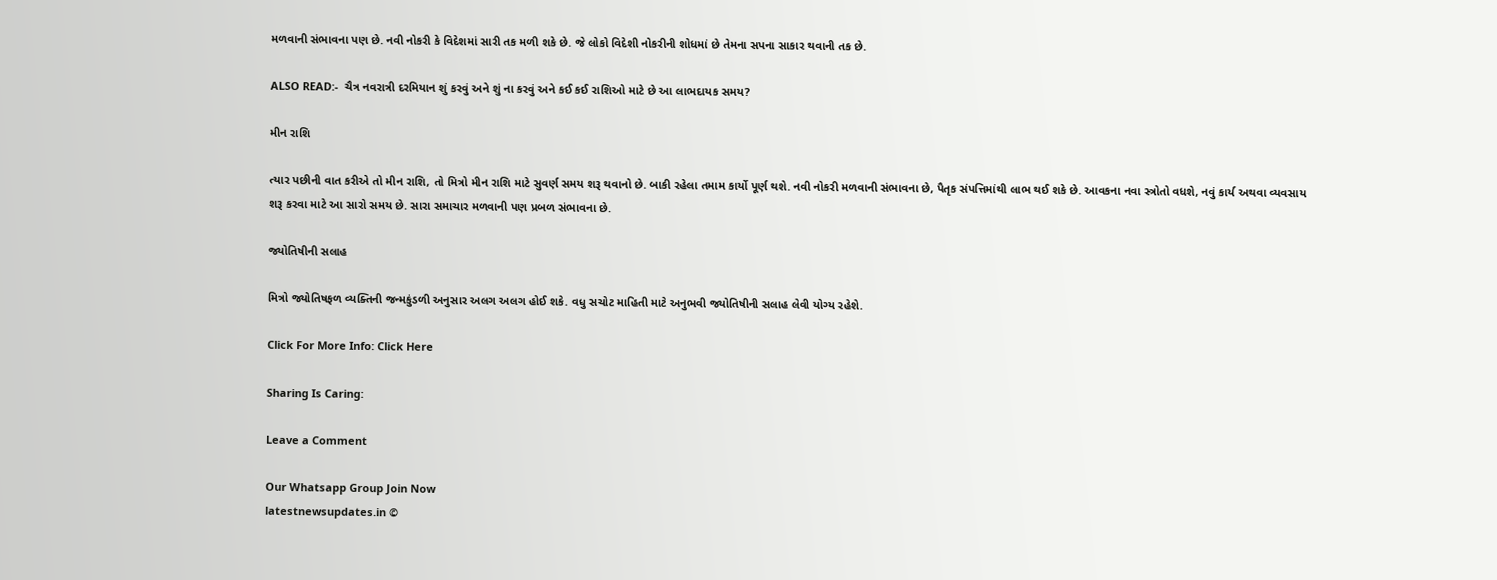મળવાની સંભાવના પણ છે. નવી નોકરી કે વિદેશમાં સારી તક મળી શકે છે. જે લોકો વિદેશી નોકરીની શોધમાં છે તેમના સપના સાકાર થવાની તક છે.

ALSO READ:-  ચૈત્ર નવરાત્રી દરમિયાન શું કરવું અને શું ના કરવું અને કઈ કઈ રાશિઓ માટે છે આ લાભદાયક સમય?

મીન રાશિ

ત્યાર પછીની વાત કરીએ તો મીન રાશિ, તો મિત્રો મીન રાશિ માટે સુવર્ણ સમય શરૂ થવાનો છે. બાકી રહેલા તમામ કાર્યો પૂર્ણ થશે. નવી નોકરી મળવાની સંભાવના છે, પૈતૃક સંપત્તિમાંથી લાભ થઈ શકે છે. આવકના નવા સ્ત્રોતો વધશે, નવું કાર્ય અથવા વ્યવસાય શરૂ કરવા માટે આ સારો સમય છે. સારા સમાચાર મળવાની પણ પ્રબળ સંભાવના છે.

જ્યોતિષીની સલાહ

મિત્રો જ્યોતિષફળ વ્યક્તિની જન્મકુંડળી અનુસાર અલગ અલગ હોઈ શકે. વધુ સચોટ માહિતી માટે અનુભવી જ્યોતિષીની સલાહ લેવી યોગ્ય રહેશે.

Click For More Info: Click Here

Sharing Is Caring:

Leave a Comment

Our Whatsapp Group Join Now
latestnewsupdates.in ©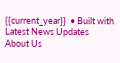{{current_year}}  • Built with Latest News Updates
About Us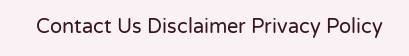Contact Us Disclaimer Privacy Policy